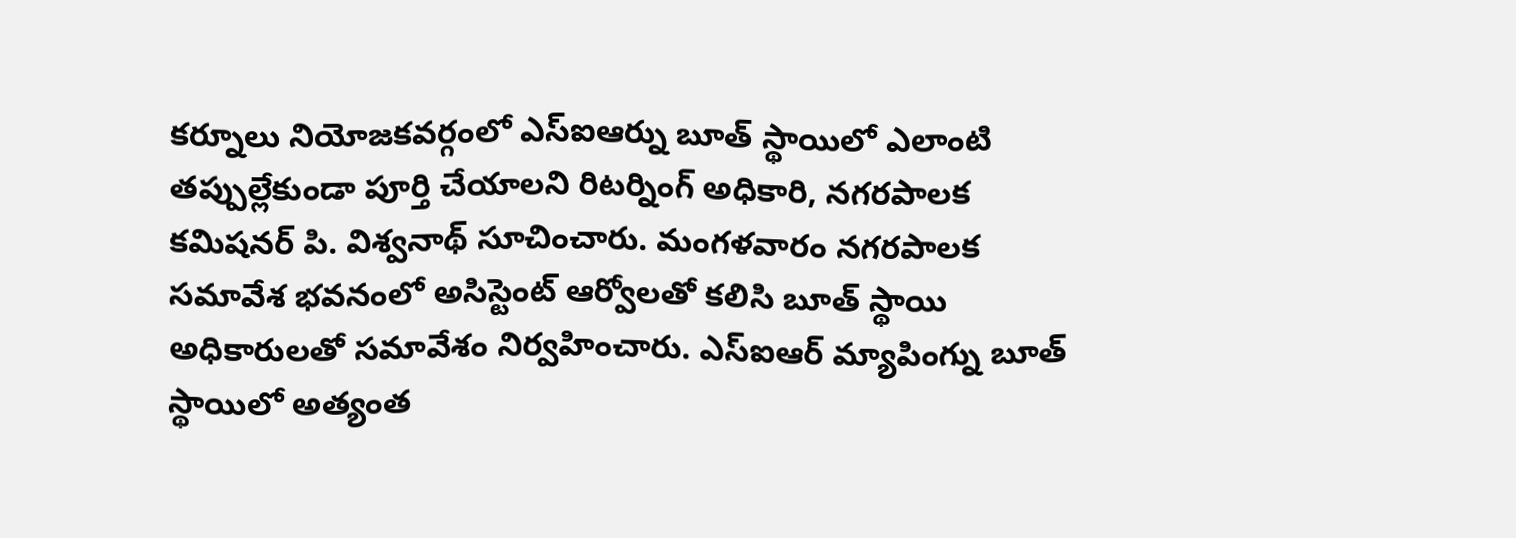కర్నూలు నియోజకవర్గంలో ఎస్ఐఆర్ను బూత్ స్థాయిలో ఎలాంటి తప్పుల్లేకుండా పూర్తి చేయాలని రిటర్నింగ్ అధికారి, నగరపాలక కమిషనర్ పి. విశ్వనాథ్ సూచించారు. మంగళవారం నగరపాలక సమావేశ భవనంలో అసిస్టెంట్ ఆర్వోలతో కలిసి బూత్ స్థాయి అధికారులతో సమావేశం నిర్వహించారు. ఎస్ఐఆర్ మ్యాపింగ్ను బూత్ స్థాయిలో అత్యంత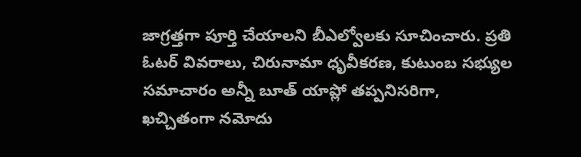జాగ్రత్తగా పూర్తి చేయాలని బీఎల్వోలకు సూచించారు. ప్రతి ఓటర్ వివరాలు, చిరునామా ధృవీకరణ, కుటుంబ సభ్యుల సమాచారం అన్నీ బూత్ యాప్లో తప్పనిసరిగా, ఖచ్చితంగా నమోదు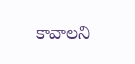కావాలని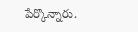పేర్కొన్నారు.